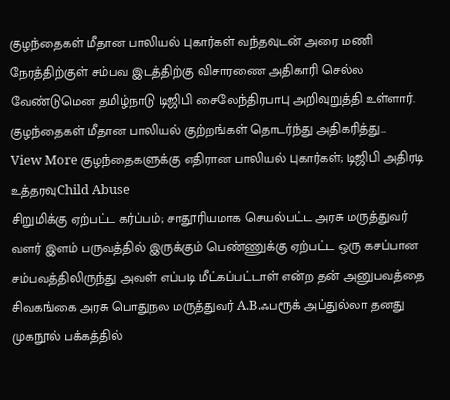குழந்தைகள் மீதான பாலியல் புகார்கள் வந்தவுடன் அரை மணி நேரத்திற்குள் சம்பவ இடத்திற்கு விசாரணை அதிகாரி செல்ல வேண்டுமென தமிழ்நாடு டிஜிபி சைலேந்திரபாபு அறிவுறுத்தி உள்ளார். குழந்தைகள் மீதான பாலியல் குற்றங்கள் தொடர்ந்து அதிகரித்து…
View More குழந்தைகளுக்கு எதிரான பாலியல் புகார்கள்; டிஜிபி அதிரடி உத்தரவுChild Abuse
சிறுமிக்கு ஏற்பட்ட கர்ப்பம்; சாதூரியமாக செயல்பட்ட அரசு மருத்துவர்
வளர் இளம் பருவத்தில் இருக்கும் பெண்ணுக்கு ஏற்பட்ட ஒரு கசப்பான சம்பவத்திலிருந்து அவள் எப்படி மீட்கப்பட்டாள் என்ற தன் அனுபவத்தை சிவகங்கை அரசு பொதுநல மருத்துவர் A.B.ஃபரூக் அப்துல்லா தனது முகநூல் பக்கத்தில்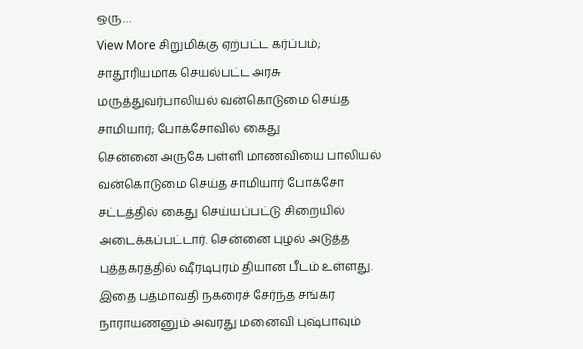ஒரு…
View More சிறுமிக்கு ஏற்பட்ட கர்ப்பம்; சாதூரியமாக செயல்பட்ட அரசு மருத்துவர்பாலியல் வன்கொடுமை செய்த சாமியார்; போக்சோவில் கைது
சென்னை அருகே பள்ளி மாணவியை பாலியல் வன்கொடுமை செய்த சாமியார் போக்சோ சட்டத்தில் கைது செய்யப்பட்டு சிறையில் அடைக்கப்பட்டார். சென்னை புழல் அடுத்த புத்தகரத்தில் ஷீரடிபுரம் தியான பீடம் உள்ளது. இதை பத்மாவதி நகரைச் சேர்ந்த சங்கர நாராயணனும் அவரது மனைவி புஷ்பாவும்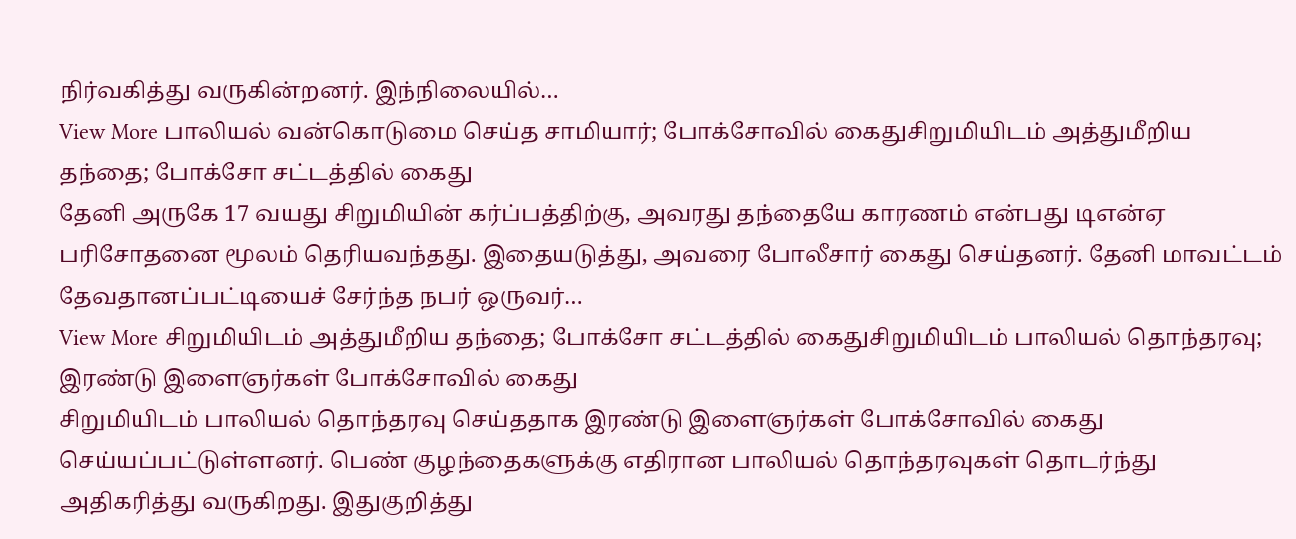நிர்வகித்து வருகின்றனர். இந்நிலையில்…
View More பாலியல் வன்கொடுமை செய்த சாமியார்; போக்சோவில் கைதுசிறுமியிடம் அத்துமீறிய தந்தை; போக்சோ சட்டத்தில் கைது
தேனி அருகே 17 வயது சிறுமியின் கர்ப்பத்திற்கு, அவரது தந்தையே காரணம் என்பது டிஎன்ஏ பரிசோதனை மூலம் தெரியவந்தது. இதையடுத்து, அவரை போலீசார் கைது செய்தனர். தேனி மாவட்டம் தேவதானப்பட்டியைச் சேர்ந்த நபர் ஒருவர்…
View More சிறுமியிடம் அத்துமீறிய தந்தை; போக்சோ சட்டத்தில் கைதுசிறுமியிடம் பாலியல் தொந்தரவு; இரண்டு இளைஞர்கள் போக்சோவில் கைது
சிறுமியிடம் பாலியல் தொந்தரவு செய்ததாக இரண்டு இளைஞர்கள் போக்சோவில் கைது செய்யப்பட்டுள்ளனர். பெண் குழந்தைகளுக்கு எதிரான பாலியல் தொந்தரவுகள் தொடர்ந்து அதிகரித்து வருகிறது. இதுகுறித்து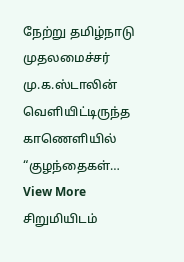நேற்று தமிழ்நாடு முதலமைச்சர் மு.க.ஸ்டாலின் வெளியிட்டிருந்த காணெளியில் “குழந்தைகள்…
View More சிறுமியிடம்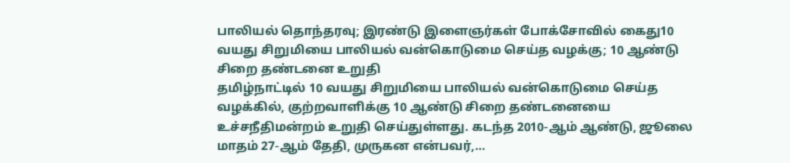பாலியல் தொந்தரவு; இரண்டு இளைஞர்கள் போக்சோவில் கைது10 வயது சிறுமியை பாலியல் வன்கொடுமை செய்த வழக்கு; 10 ஆண்டு சிறை தண்டனை உறுதி
தமிழ்நாட்டில் 10 வயது சிறுமியை பாலியல் வன்கொடுமை செய்த வழக்கில், குற்றவாளிக்கு 10 ஆண்டு சிறை தண்டனையை உச்சநீதிமன்றம் உறுதி செய்துள்ளது. கடந்த 2010-ஆம் ஆண்டு, ஜூலை மாதம் 27-ஆம் தேதி, முருகன என்பவர்,…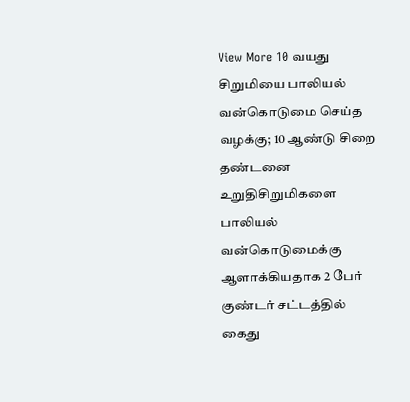View More 10 வயது சிறுமியை பாலியல் வன்கொடுமை செய்த வழக்கு; 10 ஆண்டு சிறை தண்டனை உறுதிசிறுமிகளை பாலியல் வன்கொடுமைக்கு ஆளாக்கியதாக 2 பேர் குண்டர் சட்டத்தில் கைது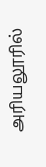அரியலூரில்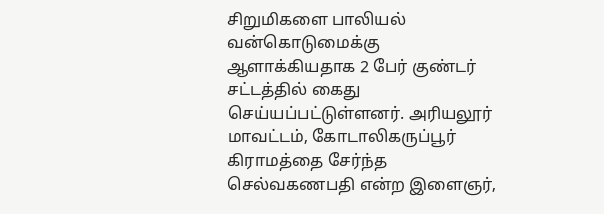சிறுமிகளை பாலியல் வன்கொடுமைக்கு ஆளாக்கியதாக 2 பேர் குண்டர் சட்டத்தில் கைது செய்யப்பட்டுள்ளனர். அரியலூர் மாவட்டம், கோடாலிகருப்பூர் கிராமத்தை சேர்ந்த செல்வகணபதி என்ற இளைஞர்,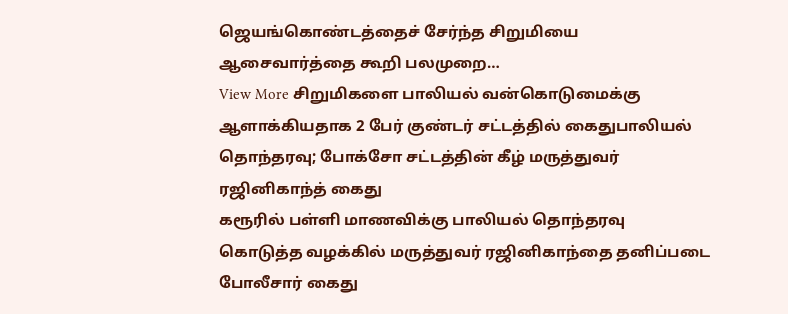ஜெயங்கொண்டத்தைச் சேர்ந்த சிறுமியை ஆசைவார்த்தை கூறி பலமுறை…
View More சிறுமிகளை பாலியல் வன்கொடுமைக்கு ஆளாக்கியதாக 2 பேர் குண்டர் சட்டத்தில் கைதுபாலியல் தொந்தரவு; போக்சோ சட்டத்தின் கீழ் மருத்துவர் ரஜினிகாந்த் கைது
கரூரில் பள்ளி மாணவிக்கு பாலியல் தொந்தரவு கொடுத்த வழக்கில் மருத்துவர் ரஜினிகாந்தை தனிப்படை போலீசார் கைது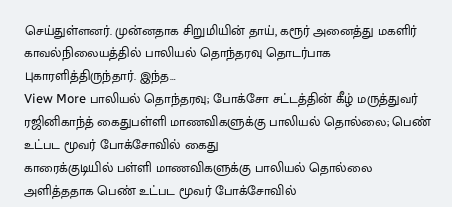செய்துள்ளனர். முன்னதாக சிறுமியின் தாய், கரூர் அனைத்து மகளிர் காவல்நிலையத்தில் பாலியல் தொந்தரவு தொடர்பாக புகாரளித்திருந்தார். இந்த…
View More பாலியல் தொந்தரவு; போக்சோ சட்டத்தின் கீழ் மருத்துவர் ரஜினிகாந்த் கைதுபள்ளி மாணவிகளுக்கு பாலியல் தொல்லை; பெண் உட்பட மூவர் போக்சோவில் கைது
காரைக்குடியில் பள்ளி மாணவிகளுக்கு பாலியல் தொல்லை அளித்ததாக பெண் உட்பட மூவர் போக்சோவில்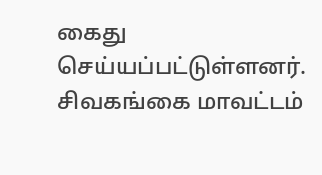கைது செய்யப்பட்டுள்ளனர். சிவகங்கை மாவட்டம்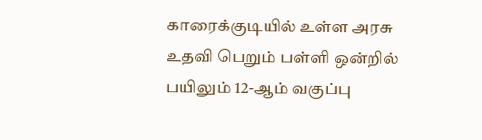காரைக்குடியில் உள்ள அரசு உதவி பெறும் பள்ளி ஒன்றில் பயிலும் 12-ஆம் வகுப்பு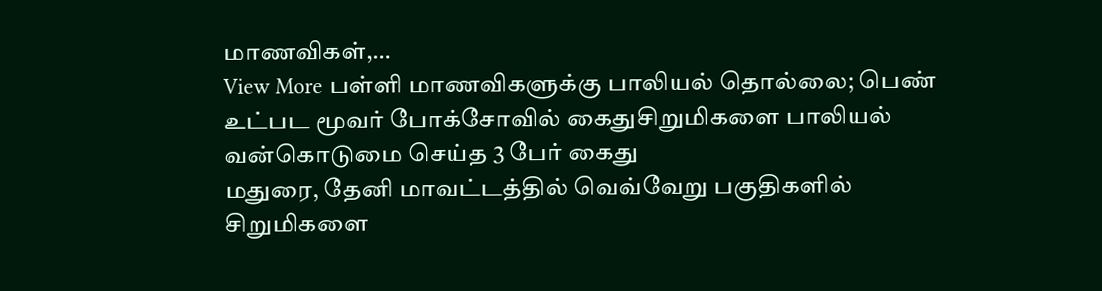மாணவிகள்,…
View More பள்ளி மாணவிகளுக்கு பாலியல் தொல்லை; பெண் உட்பட மூவர் போக்சோவில் கைதுசிறுமிகளை பாலியல் வன்கொடுமை செய்த 3 பேர் கைது
மதுரை, தேனி மாவட்டத்தில் வெவ்வேறு பகுதிகளில் சிறுமிகளை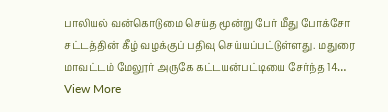பாலியல் வன்கொடுமை செய்த மூன்று பேர் மீது போக்சோ சட்டத்தின் கீழ் வழக்குப் பதிவு செய்யப்பட்டுள்ளது. மதுரை மாவட்டம் மேலூர் அருகே கட்டயன்பட்டியை சேர்ந்த 14…
View More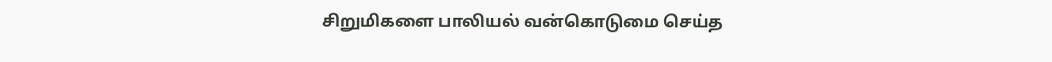சிறுமிகளை பாலியல் வன்கொடுமை செய்த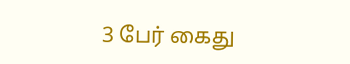3 பேர் கைது